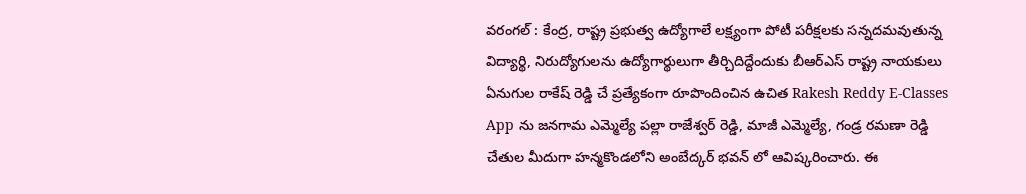వరంగల్ : కేంద్ర, రాష్ట్ర ప్రభుత్వ ఉద్యోగాలే లక్ష్యంగా పోటీ పరీక్షలకు సన్నదమవుతున్న విద్యార్థి, నిరుద్యోగులను ఉద్యోగార్థులుగా తీర్చిదిద్దేందుకు బీఆర్ఎస్ రాష్ట్ర నాయకులు ఏనుగుల రాకేష్ రెడ్డి చే ప్రత్యేకంగా రూపొందించిన ఉచిత Rakesh Reddy E-Classes App ను జనగామ ఎమ్మెల్యే పల్లా రాజేశ్వర్ రెడ్డి, మాజీ ఎమ్మెల్యే, గండ్ర రమణా రెడ్డి చేతుల మీదుగా హన్మకొండలోని అంబేద్కర్ భవన్ లో ఆవిష్కరించారు. ఈ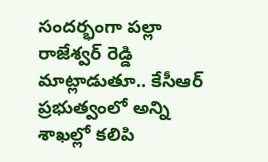సందర్భంగా పల్లా రాజేశ్వర్ రెడ్డి మాట్లాడుతూ.. కేసీఆర్ ప్రభుత్వంలో అన్ని శాఖల్లో కలిపి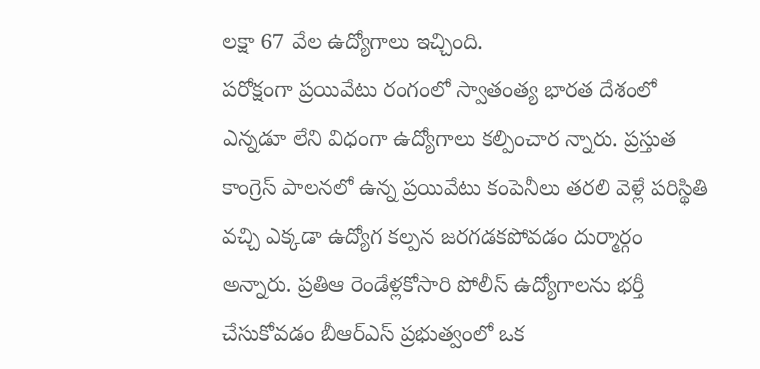లక్షా 67 వేల ఉద్యోగాలు ఇచ్చింది.
పరోక్షంగా ప్రయివేటు రంగంలో స్వాతంత్య భారత దేశంలో ఎన్నడూ లేని విధంగా ఉద్యోగాలు కల్పించార న్నారు. ప్రస్తుత కాంగ్రెస్ పాలనలో ఉన్న ప్రయివేటు కంపెనీలు తరలి వెళ్లే పరిస్థితి వచ్చి ఎక్కడా ఉద్యోగ కల్పన జరగడకపోవడం దుర్మార్గం అన్నారు. ప్రతిఆ రెండేళ్లకోసారి పోలీస్ ఉద్యోగాలను భర్తీ చేసుకోవడం బీఆర్ఎస్ ప్రభుత్వంలో ఒక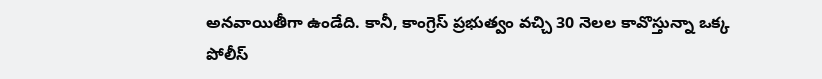అనవాయితీగా ఉండేది. కానీ, కాంగ్రెస్ ప్రభుత్వం వచ్చి 30 నెలల కావొస్తున్నా ఒక్క పోలీస్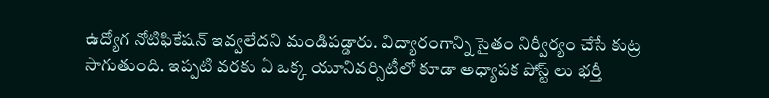ఉద్యోగ నోటిఫికేషన్ ఇవ్వలేదని మండిపడ్డారు. విద్యారంగాన్ని సైతం నిర్వీర్యం చేసే కుట్ర సాగుతుంది. ఇప్పటి వరకు ఏ ఒక్క యూనివర్సిటీలో కూడా అధ్యాపక పోస్ట్ లు భర్తీ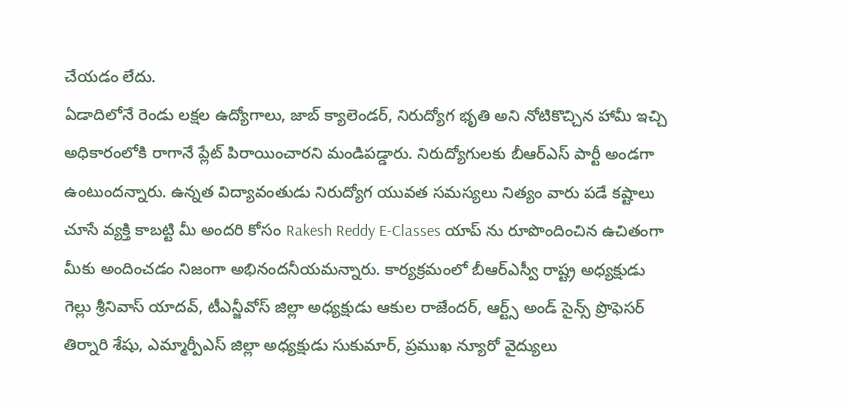చేయడం లేదు.
ఏడాదిలోనే రెండు లక్షల ఉద్యోగాలు, జాబ్ క్యాలెండర్, నిరుద్యోగ భృతి అని నోటికొచ్చిన హామీ ఇచ్చి అధికారంలోకి రాగానే ప్లేట్ పిరాయించారని మండిపడ్డారు. నిరుద్యోగులకు బీఆర్ఎస్ పార్టీ అండగా ఉంటుందన్నారు. ఉన్నత విద్యావంతుడు నిరుద్యోగ యువత సమస్యలు నిత్యం వారు పడే కష్టాలు చూసే వ్యక్తి కాబట్టి మీ అందరి కోసం Rakesh Reddy E-Classes యాప్ ను రూపొందించిన ఉచితంగా మీకు అందించడం నిజంగా అభినందనీయమన్నారు. కార్యక్రమంలో బీఆర్ఎస్వీ రాష్ట్ర అధ్యక్షుడు గెల్లు శ్రీనివాస్ యాదవ్, టీఎన్జీవోస్ జిల్లా అధ్యక్షుడు ఆకుల రాజేందర్, ఆర్ట్స్ అండ్ సైన్స్ ప్రొఫెసర్ తిర్నారి శేషు, ఎమ్మార్పీఎస్ జిల్లా అధ్యక్షుడు సుకుమార్, ప్రముఖ న్యూరో వైద్యులు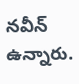నవీన్ ఉన్నారు.